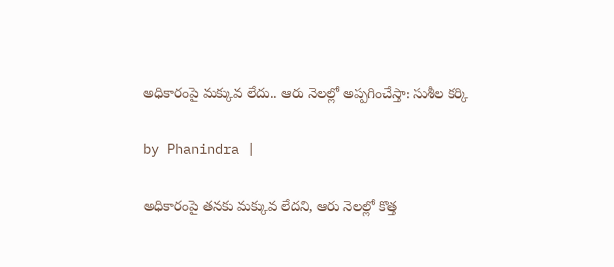అధికారంపై మక్కువ లేదు.. ఆరు నెలల్లో అప్పగించేస్తా: సుశీల కర్కి

by Phanindra |

అధికారంపై తనకు మక్కువ లేదని, ఆరు నెలల్లో కొత్త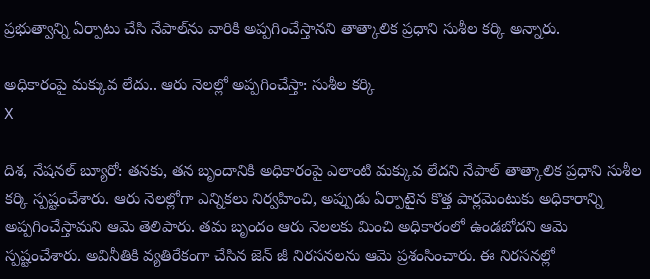ప్రభుత్వాన్ని ఏర్పాటు చేసి నేపాల్‌ను వారికి అప్పగించేస్తానని తాత్కాలిక ప్రధాని సుశీల కర్కి అన్నారు.

అధికారంపై మక్కువ లేదు.. ఆరు నెలల్లో అప్పగించేస్తా: సుశీల కర్కి
X

దిశ, నేషనల్ బ్యూరో: తనకు, తన బృందానికి అధికారంపై ఎలాంటి మక్కువ లేదని నేపాల్ తాత్కాలిక ప్రధాని సుశీల కర్కి స్పష్టంచేశారు. ఆరు నెలల్లోగా ఎన్నికలు నిర్వహించి, అప్పుడు ఏర్పాటైన కొత్త పార్లమెంటుకు అధికారాన్ని అప్పగించేస్తామని ఆమె తెలిపారు. తమ బృందం ఆరు నెలలకు మించి అధికారంలో ఉండబోదని ఆమె స్పష్టంచేశారు. అవినీతికి వ్యతిరేకంగా చేసిన జెన్ జీ నిరసనలను ఆమె ప్రశంసించారు. ఈ నిరసనల్లో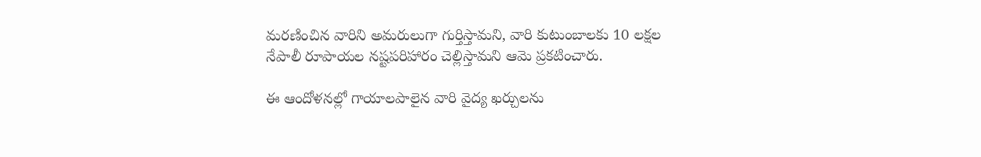మరణించిన వారిని అమరులుగా గుర్తిస్తామని, వారి కుటుంబాలకు 10 లక్షల నేపాలీ రూపాయల నష్టపరిహారం చెల్లిస్తామని ఆమె ప్రకటించారు.

ఈ ఆందోళనల్లో గాయాలపాలైన వారి వైద్య ఖర్చులను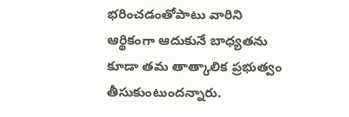భరించడంతోపాటు వారిని ఆర్థికంగా ఆదుకునే బాధ్యతను కూడా తమ తాత్కాలిక ప్రభుత్వం తీసుకుంటుందన్నారు.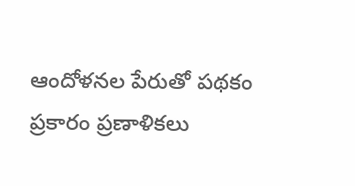ఆందోళనల పేరుతో పథకం ప్రకారం ప్రణాళికలు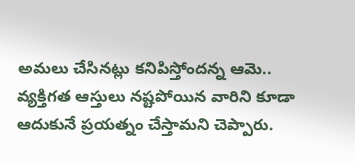అమలు చేసినట్లు కనిపిస్తోందన్న ఆమె.. వ్యక్తిగత ఆస్తులు నష్టపోయిన వారిని కూడా ఆదుకునే ప్రయత్నం చేస్తామని చెప్పారు.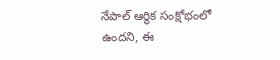నేపాల్ ఆర్థిక సంక్షోభంలో ఉందని, ఈ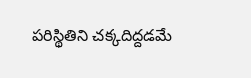పరిస్థితిని చక్కదిద్దడమే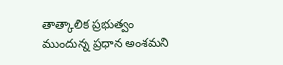తాత్కాలిక ప్రభుత్వం ముందున్న ప్రధాన అంశమని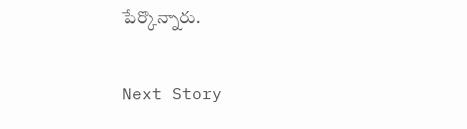పేర్కొన్నారు.

Next Story